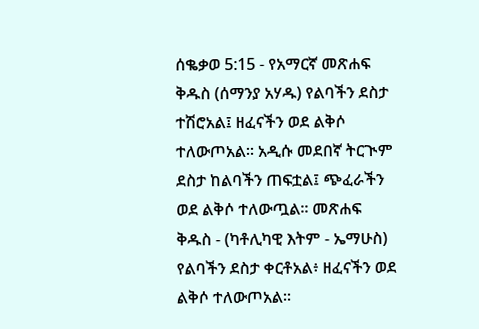ሰቈቃወ 5:15 - የአማርኛ መጽሐፍ ቅዱስ (ሰማንያ አሃዱ) የልባችን ደስታ ተሽሮአል፤ ዘፈናችን ወደ ልቅሶ ተለውጦአል። አዲሱ መደበኛ ትርጒም ደስታ ከልባችን ጠፍቷል፤ ጭፈራችን ወደ ልቅሶ ተለውጧል። መጽሐፍ ቅዱስ - (ካቶሊካዊ እትም - ኤማሁስ) የልባችን ደስታ ቀርቶአል፥ ዘፈናችን ወደ ልቅሶ ተለውጦአል።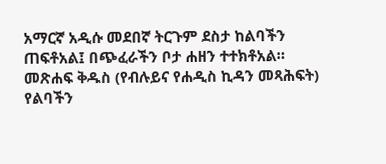አማርኛ አዲሱ መደበኛ ትርጉም ደስታ ከልባችን ጠፍቶአል፤ በጭፈራችን ቦታ ሐዘን ተተክቶአል። መጽሐፍ ቅዱስ (የብሉይና የሐዲስ ኪዳን መጻሕፍት) የልባችን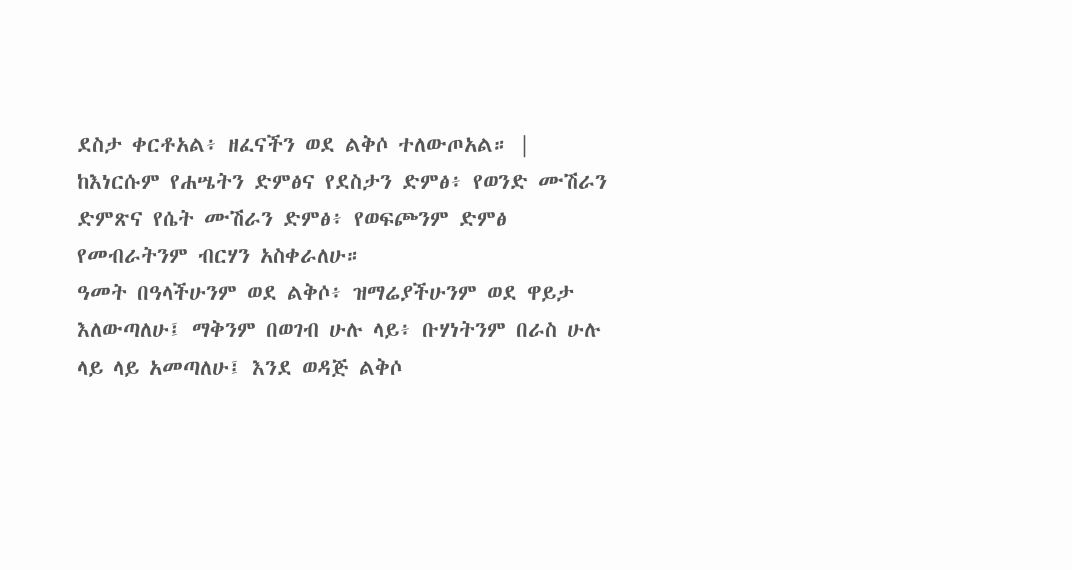ደስታ ቀርቶአል፥ ዘፈናችን ወደ ልቅሶ ተለውጦአል። |
ከእነርሱም የሐሤትን ድምፅና የደስታን ድምፅ፥ የወንድ ሙሽራን ድምጽና የሴት ሙሽራን ድምፅ፥ የወፍጮንም ድምፅ የመብራትንም ብርሃን አስቀራለሁ።
ዓመት በዓላችሁንም ወደ ልቅሶ፥ ዝማሬያችሁንም ወደ ዋይታ እለውጣለሁ፤ ማቅንም በወገብ ሁሉ ላይ፥ ቡሃነትንም በራስ ሁሉ ላይ ላይ አመጣለሁ፤ እንደ ወዳጅ ልቅሶ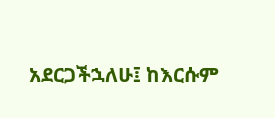አደርጋችኋለሁ፤ ከእርሱም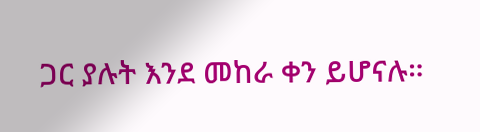ጋር ያሉት እንደ መከራ ቀን ይሆናሉ።